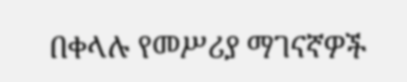በቀላሉ የመሥሪያ ማገናኛዎች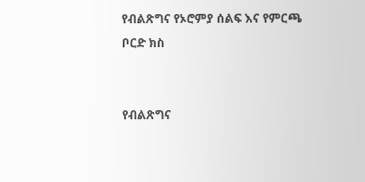የብልጽግና የኦሮምያ ሰልፍ እና የምርጫ ቦርድ ክስ


የብልጽግና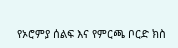የኦሮምያ ሰልፍ እና የምርጫ ቦርድ ክስ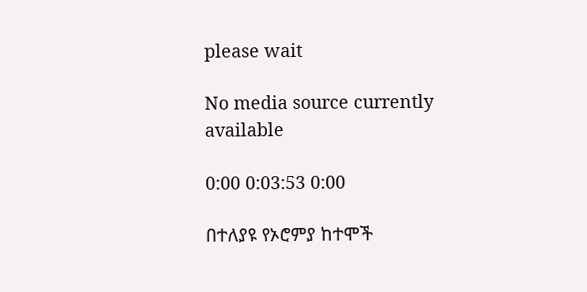please wait

No media source currently available

0:00 0:03:53 0:00

በተለያዩ የኦሮምያ ከተሞች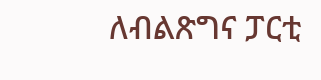ለብልጽግና ፓርቲ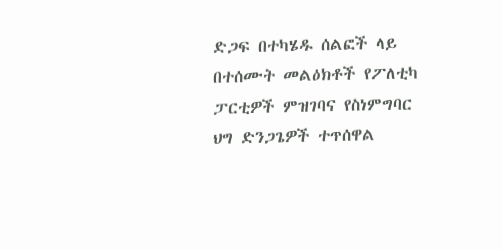ድጋፍ በተካሄዱ ሰልፎች ላይ በተሰሙት መልዕክቶች የፖለቲካ ፓርቲዎች ምዝገባና የስነምግባር ህግ ድንጋጌዎች ተጥሰዋል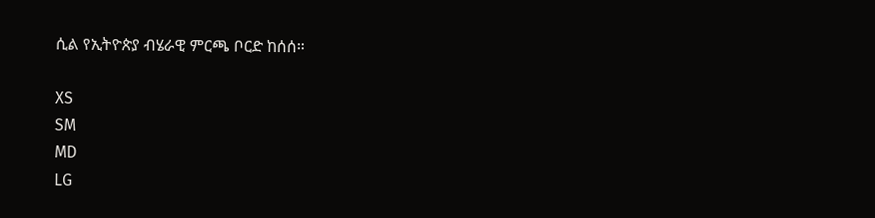ሲል የኢትዮጵያ ብሄራዊ ምርጫ ቦርድ ከሰሰ።

XS
SM
MD
LG